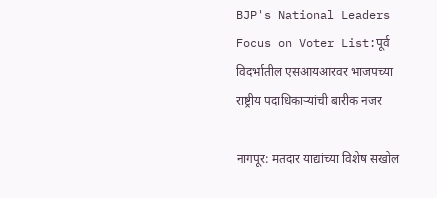BJP's National Leaders Focus on Voter List:पूर्व विदर्भातील एसआयआरवर भाजपच्या राष्ट्रीय पदाधिकाऱ्यांची बारीक नजर

नागपूर: मतदार याद्यांच्या विशेष सखोल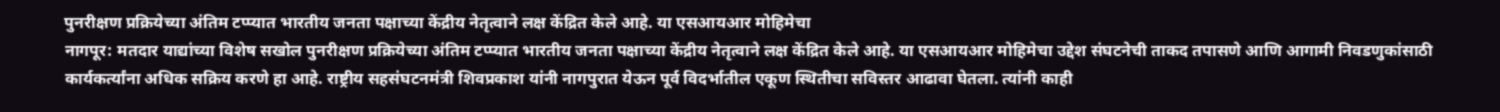पुनरीक्षण प्रक्रियेच्या अंतिम टप्प्यात भारतीय जनता पक्षाच्या केंद्रीय नेतृत्वाने लक्ष केंद्रित केले आहे. या एसआयआर मोहिमेचा
नागपूर: मतदार याद्यांच्या विशेष सखोल पुनरीक्षण प्रक्रियेच्या अंतिम टप्प्यात भारतीय जनता पक्षाच्या केंद्रीय नेतृत्वाने लक्ष केंद्रित केले आहे. या एसआयआर मोहिमेचा उद्देश संघटनेची ताकद तपासणे आणि आगामी निवडणुकांसाठी कार्यकर्त्यांना अधिक सक्रिय करणे हा आहे. राष्ट्रीय सहसंघटनमंत्री शिवप्रकाश यांनी नागपुरात येऊन पूर्व विदर्भातील एकूण स्थितीचा सविस्तर आढावा घेतला. त्यांनी काही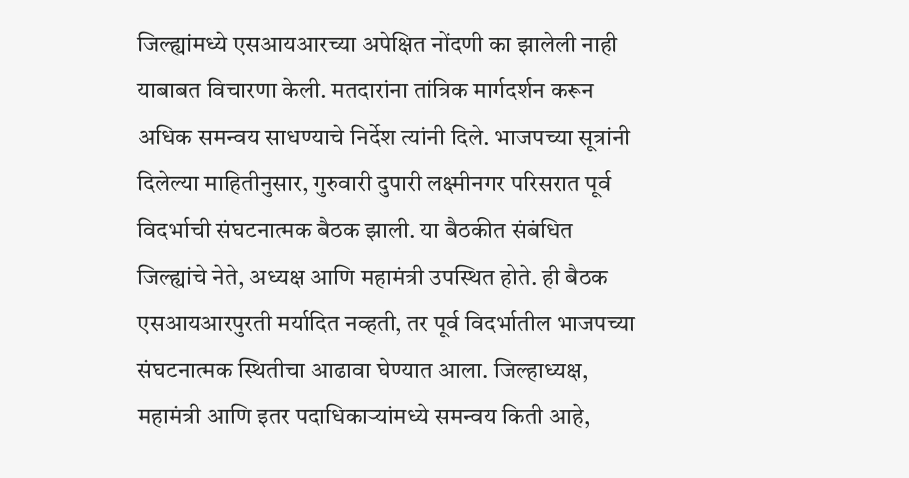जिल्ह्यांमध्ये एसआयआरच्या अपेक्षित नोंदणी का झालेली नाही याबाबत विचारणा केली. मतदारांना तांत्रिक मार्गदर्शन करून अधिक समन्वय साधण्याचे निर्देश त्यांनी दिले. भाजपच्या सूत्रांनी दिलेल्या माहितीनुसार, गुरुवारी दुपारी लक्ष्मीनगर परिसरात पूर्व विदर्भाची संघटनात्मक बैठक झाली. या बैठकीत संबंधित जिल्ह्यांचे नेते, अध्यक्ष आणि महामंत्री उपस्थित होते. ही बैठक एसआयआरपुरती मर्यादित नव्हती, तर पूर्व विदर्भातील भाजपच्या संघटनात्मक स्थितीचा आढावा घेण्यात आला. जिल्हाध्यक्ष, महामंत्री आणि इतर पदाधिकाऱ्यांमध्ये समन्वय किती आहे,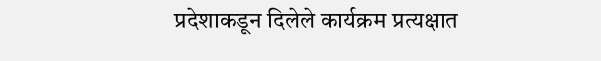प्रदेशाकडून दिलेले कार्यक्रम प्रत्यक्षात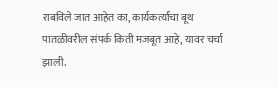राबविले जात आहेत का, कार्यकर्त्यांचा बूथ पातळीवरील संपर्क किती मजबूत आहे, यावर चर्चा झाली.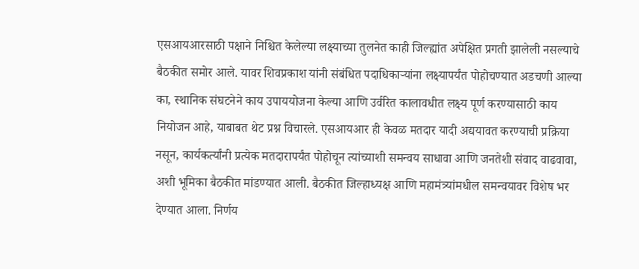एसआयआरसाठी पक्षाने निश्चित केलेल्या लक्ष्याच्या तुलनेत काही जिल्ह्यांत अपेक्षित प्रगती झालेली नसल्याचे बैठकीत समोर आले. यावर शिवप्रकाश यांनी संबंधित पदाधिकाऱ्यांना लक्ष्यापर्यंत पोहोचण्यात अडचणी आल्या का, स्थानिक संघटनेने काय उपाययोजना केल्या आणि उर्वरित कालावधीत लक्ष्य पूर्ण करण्यासाठी काय नियोजन आहे, याबाबत थेट प्रश्न विचारले. एसआयआर ही केवळ मतदार यादी अद्ययावत करण्याची प्रक्रिया नसून, कार्यकर्त्यांनी प्रत्येक मतदारापर्यंत पोहोचून त्यांच्याशी समन्वय साधावा आणि जनतेशी संवाद वाढवावा, अशी भूमिका बैठकीत मांडण्यात आली. बैठकीत जिल्हाध्यक्ष आणि महामंत्र्यांमधील समन्वयावर विशेष भर देण्यात आला. निर्णय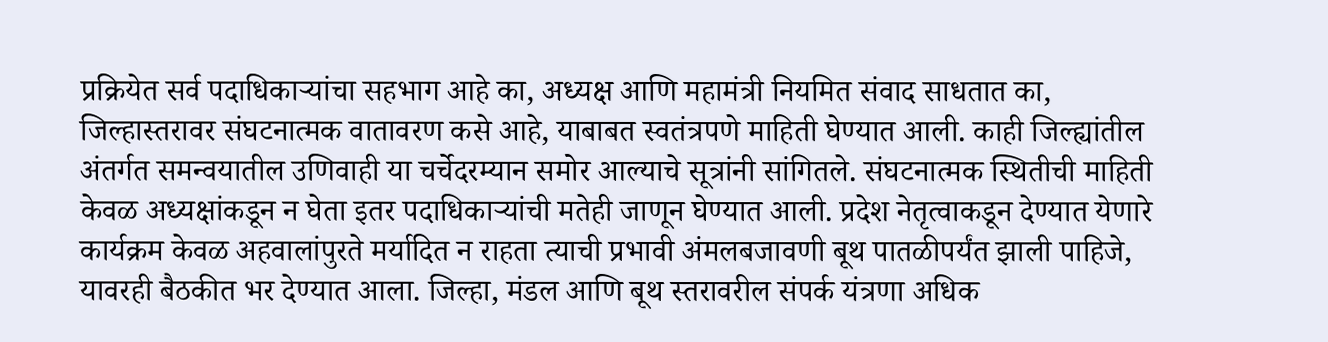प्रक्रियेत सर्व पदाधिकाऱ्यांचा सहभाग आहे का, अध्यक्ष आणि महामंत्री नियमित संवाद साधतात का, जिल्हास्तरावर संघटनात्मक वातावरण कसे आहे, याबाबत स्वतंत्रपणे माहिती घेण्यात आली. काही जिल्ह्यांतील अंतर्गत समन्वयातील उणिवाही या चर्चेदरम्यान समोर आल्याचे सूत्रांनी सांगितले. संघटनात्मक स्थितीची माहिती केवळ अध्यक्षांकडून न घेता इतर पदाधिकाऱ्यांची मतेही जाणून घेण्यात आली. प्रदेश नेतृत्वाकडून देण्यात येणारे कार्यक्रम केवळ अहवालांपुरते मर्यादित न राहता त्याची प्रभावी अंमलबजावणी बूथ पातळीपर्यंत झाली पाहिजे, यावरही बैठकीत भर देण्यात आला. जिल्हा, मंडल आणि बूथ स्तरावरील संपर्क यंत्रणा अधिक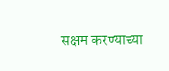सक्षम करण्याच्या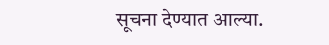सूचना देण्यात आल्या.